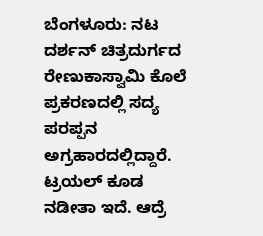ಬೆಂಗಳೂರು: ನಟ ದರ್ಶನ್ ಚಿತ್ರದುರ್ಗದ ರೇಣುಕಾಸ್ವಾಮಿ ಕೊಲೆ ಪ್ರಕರಣದಲ್ಲಿ ಸದ್ಯ ಪರಪ್ಪನ ಅಗ್ರಹಾರದಲ್ಲಿದ್ದಾರೆ. ಟ್ರಯಲ್ ಕೂಡ ನಡೀತಾ ಇದೆ. ಆದ್ರೆ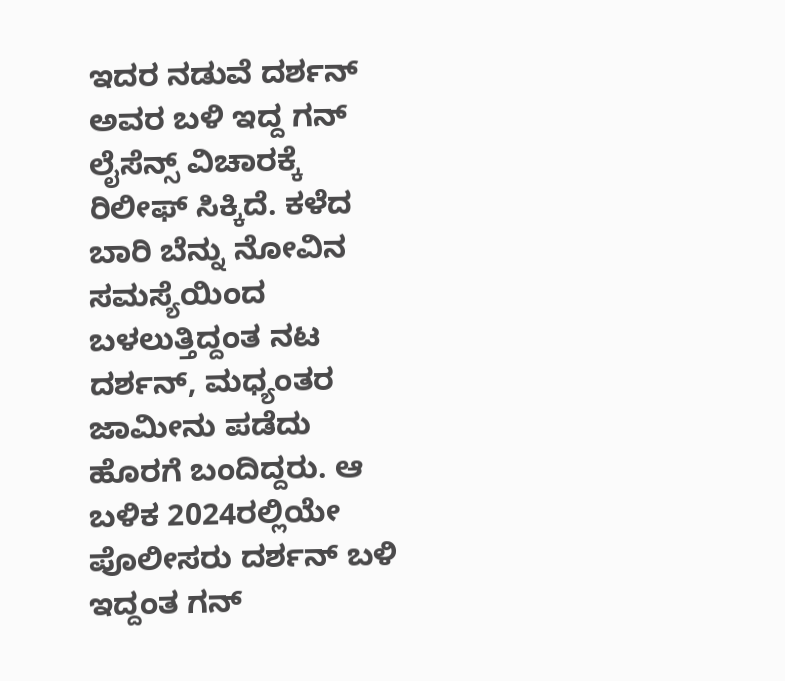ಇದರ ನಡುವೆ ದರ್ಶನ್ ಅವರ ಬಳಿ ಇದ್ದ ಗನ್ ಲೈಸೆನ್ಸ್ ವಿಚಾರಕ್ಕೆ ರಿಲೀಫ್ ಸಿಕ್ಕಿದೆ. ಕಳೆದ ಬಾರಿ ಬೆನ್ನು ನೋವಿನ ಸಮಸ್ಯೆಯಿಂದ ಬಳಲುತ್ತಿದ್ದಂತ ನಟ ದರ್ಶನ್, ಮಧ್ಯಂತರ ಜಾಮೀನು ಪಡೆದು ಹೊರಗೆ ಬಂದಿದ್ದರು. ಆ ಬಳಿಕ 2024ರಲ್ಲಿಯೇ ಪೊಲೀಸರು ದರ್ಶನ್ ಬಳಿ ಇದ್ದಂತ ಗನ್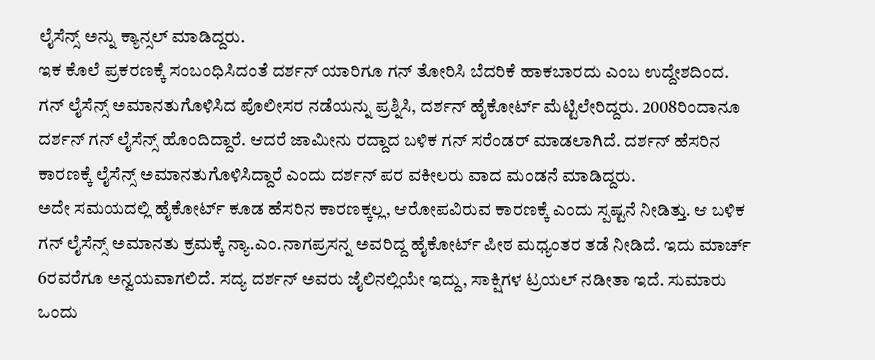ಲೈಸೆನ್ಸ್ ಅನ್ನು ಕ್ಯಾನ್ಸಲ್ ಮಾಡಿದ್ದರು.
ಇಕ ಕೊಲೆ ಪ್ರಕರಣಕ್ಕೆ ಸಂಬಂಧಿಸಿದಂತೆ ದರ್ಶನ್ ಯಾರಿಗೂ ಗನ್ ತೋರಿಸಿ ಬೆದರಿಕೆ ಹಾಕಬಾರದು ಎಂಬ ಉದ್ದೇಶದಿಂದ. ಗನ್ ಲೈಸೆನ್ಸ್ ಅಮಾನತುಗೊಳಿಸಿದ ಪೊಲೀಸರ ನಡೆಯನ್ನು ಪ್ರಶ್ನಿಸಿ, ದರ್ಶನ್ ಹೈಕೋರ್ಟ್ ಮೆಟ್ಟಿಲೇರಿದ್ದರು. 2008ರಿಂದಾನೂ ದರ್ಶನ್ ಗನ್ ಲೈಸೆನ್ಸ್ ಹೊಂದಿದ್ದಾರೆ. ಆದರೆ ಜಾಮೀನು ರದ್ದಾದ ಬಳಿಕ ಗನ್ ಸರೆಂಡರ್ ಮಾಡಲಾಗಿದೆ. ದರ್ಶನ್ ಹೆಸರಿನ ಕಾರಣಕ್ಕೆ ಲೈಸೆನ್ಸ್ ಅಮಾನತುಗೊಳಿಸಿದ್ದಾರೆ ಎಂದು ದರ್ಶನ್ ಪರ ವಕೀಲರು ವಾದ ಮಂಡನೆ ಮಾಡಿದ್ದರು.
ಅದೇ ಸಮಯದಲ್ಲಿ ಹೈಕೋರ್ಟ್ ಕೂಡ ಹೆಸರಿನ ಕಾರಣಕ್ಕಲ್ಲ, ಆರೋಪವಿರುವ ಕಾರಣಕ್ಕೆ ಎಂದು ಸ್ಪಷ್ಟನೆ ನೀಡಿತ್ತು. ಆ ಬಳಿಕ ಗನ್ ಲೈಸೆನ್ಸ್ ಅಮಾನತು ಕ್ರಮಕ್ಕೆ ನ್ಯಾ.ಎಂ.ನಾಗಪ್ರಸನ್ನ ಅವರಿದ್ದ ಹೈಕೋರ್ಟ್ ಪೀಠ ಮಧ್ಯಂತರ ತಡೆ ನೀಡಿದೆ. ಇದು ಮಾರ್ಚ್ 6ರವರೆಗೂ ಅನ್ವಯವಾಗಲಿದೆ. ಸದ್ಯ ದರ್ಶನ್ ಅವರು ಜೈಲಿನಲ್ಲಿಯೇ ಇದ್ದು, ಸಾಕ್ಷಿಗಳ ಟ್ರಯಲ್ ನಡೀತಾ ಇದೆ. ಸುಮಾರು ಒಂದು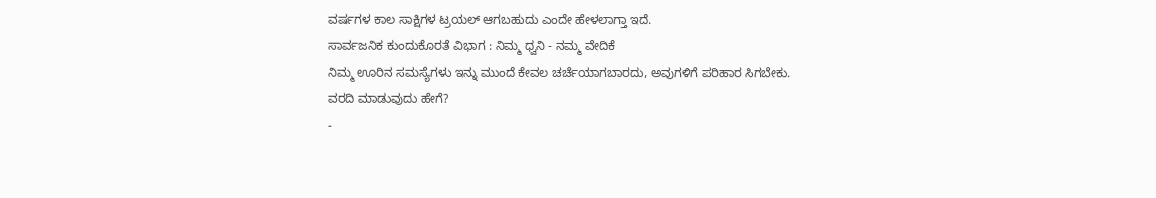ವರ್ಷಗಳ ಕಾಲ ಸಾಕ್ಷಿಗಳ ಟ್ರಯಲ್ ಆಗಬಹುದು ಎಂದೇ ಹೇಳಲಾಗ್ತಾ ಇದೆ.
ಸಾರ್ವಜನಿಕ ಕುಂದುಕೊರತೆ ವಿಭಾಗ : ನಿಮ್ಮ ಧ್ವನಿ - ನಮ್ಮ ವೇದಿಕೆ
ನಿಮ್ಮ ಊರಿನ ಸಮಸ್ಯೆಗಳು ಇನ್ನು ಮುಂದೆ ಕೇವಲ ಚರ್ಚೆಯಾಗಬಾರದು, ಅವುಗಳಿಗೆ ಪರಿಹಾರ ಸಿಗಬೇಕು.
ವರದಿ ಮಾಡುವುದು ಹೇಗೆ?
-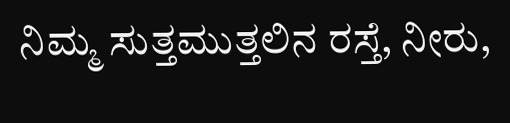ನಿಮ್ಮ ಸುತ್ತಮುತ್ತಲಿನ ರಸ್ತೆ, ನೀರು,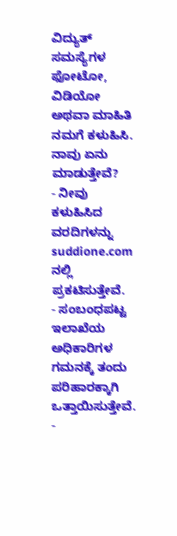ವಿದ್ಯುತ್ ಸಮಸ್ಯೆಗಳ ಫೋಟೋ, ವಿಡಿಯೋ ಅಥವಾ ಮಾಹಿತಿ ನಮಗೆ ಕಳುಹಿಸಿ.
ನಾವು ಏನು ಮಾಡುತ್ತೇವೆ?
- ನೀವು ಕಳುಹಿಸಿದ ವರದಿಗಳನ್ನು suddione.com ನಲ್ಲಿ ಪ್ರಕಟಿಸುತ್ತೇವೆ.
- ಸಂಬಂಧಪಟ್ಟ ಇಲಾಖೆಯ ಅಧಿಕಾರಿಗಳ ಗಮನಕ್ಕೆ ತಂದು ಪರಿಹಾರಕ್ಕಾಗಿ ಒತ್ತಾಯಿಸುತ್ತೇವೆ.
-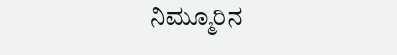ನಿಮ್ಮೂರಿನ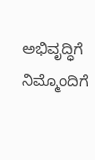ಅಭಿವೃದ್ಧಿಗೆ ನಿಮ್ಮೊಂದಿಗೆ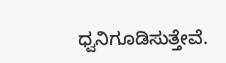ಧ್ವನಿಗೂಡಿಸುತ್ತೇವೆ.